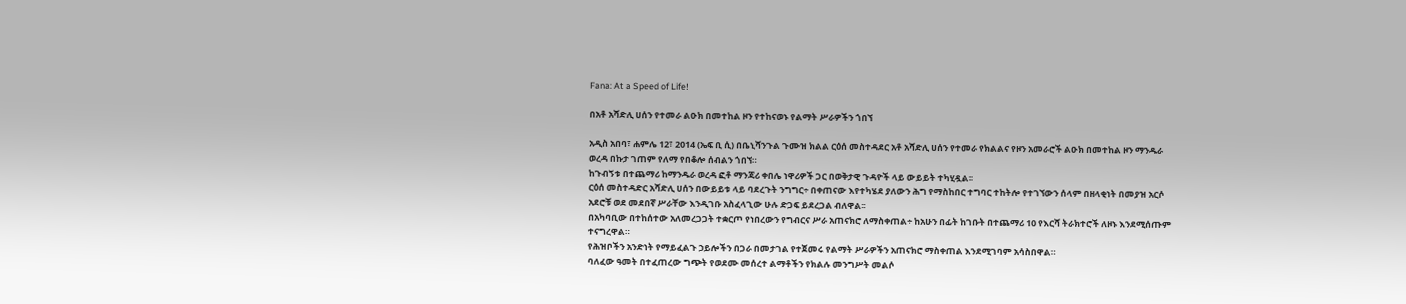Fana: At a Speed of Life!

በአቶ አሻድሊ ሀሰን የተመራ ልዑክ በመተከል ዞን የተከናወኑ የልማት ሥራዎችን ጎበኘ

አዲስ አበባ፣ ሐምሌ 12፣ 2014 (ኤፍ ቢ ሲ) በቤኒሻንጉል ጉሙዝ ክልል ርዕሰ መስተዳደር አቶ አሻድሊ ሀሰን የተመራ የክልልና የዞን አመራሮች ልዑክ በመተከል ዞን ማንዱራ ወረዳ በኩታ ገጠም የለማ የበቆሎ ሰብልን ጎበኘ።
ከጉብኝቱ በተጨማሪ ከማንዱራ ወረዳ ፎቶ ማንጃሪ ቀበሌ ነዋሪዎች ጋር በወቅታዊ ጉዳዮች ላይ ውይይት ተካሂዷል፡፡
ርዕሰ መስተዳድር አሻድሊ ሀሰን በውይይቱ ላይ ባደረጉት ንግግር÷ በቀጠናው እየተካሄደ ያለውን ሕግ የማስከበር ተግባር ተከትሎ የተገኘውን ሰላም በዘላቂነት በመያዝ አርሶ አደሮቹ ወደ መደበኛ ሥራቸው እንዲገቡ አስፈላጊው ሁሉ ድጋፍ ይደረጋል ብለዋል፡፡
በአካባቢው በተከሰተው አለመረጋጋት ተቋርጦ የነበረውን የግብርና ሥራ አጠናክሮ ለማስቀጠል÷ ከአሁን በፊት ከገቡት በተጨማሪ 10 የእርሻ ትራክተሮች ለዞኑ እንደሚሰጡም ተናግረዋል።
የሕዝቦችን አንድነት የማይፈልጉ ኃይሎችን በጋራ በመታገል የተጀመሩ የልማት ሥራዎችን አጠናክሮ ማስቀጠል እንደሚገባም አሳስበዋል።
ባለፈው ዓመት በተፈጠረው ግጭት የወደሙ መሰረተ ልማቶችን የክልሉ መንግሥት መልሶ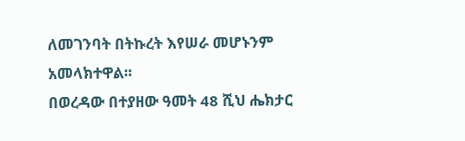ለመገንባት በትኩረት እየሠራ መሆኑንም አመላክተዋል፡፡
በወረዳው በተያዘው ዓመት 48 ሺህ ሔክታር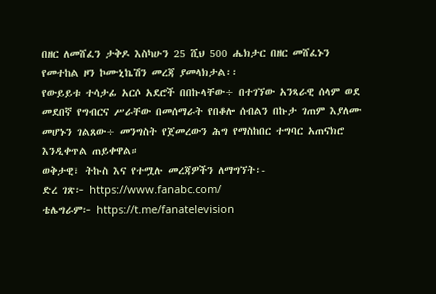በዘር ለመሸፈን ታቅዶ እስካሁን 25 ሺህ 500 ሔክታር በዘር መሸፈኑን የመተከል ዞን ኮሙኒኬሽን መረጃ ያመላክታል፡፡
የውይይቱ ተሳታፊ አርሶ አደሮች በበኩላቸው÷ በተገኘው አንጻራዊ ሰላም ወደ መደበኛ የግብርና ሥራቸው በመሰማራት የበቆሎ ሰብልን በኩታ ገጠም እያለሙ መሆኑን ገልጸው÷ መንግስት የጀመረውን ሕግ የማስከበር ተግባር አጠናክሮ እንዲቀጥል ጠይቀዋል።
ወቅታዊ፣ ትኩስ እና የተሟሉ መረጃዎችን ለማግኘት፡-
ድረ ገጽ፦ https://www.fanabc.com/
ቴሌግራም፦ https://t.me/fanatelevision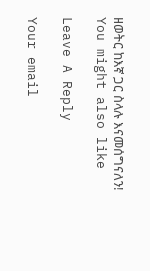ዘወትር ከእኛ ጋር ስላሉ እናመሰግናለን!
You might also like

Leave A Reply

Your email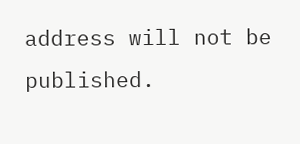address will not be published.